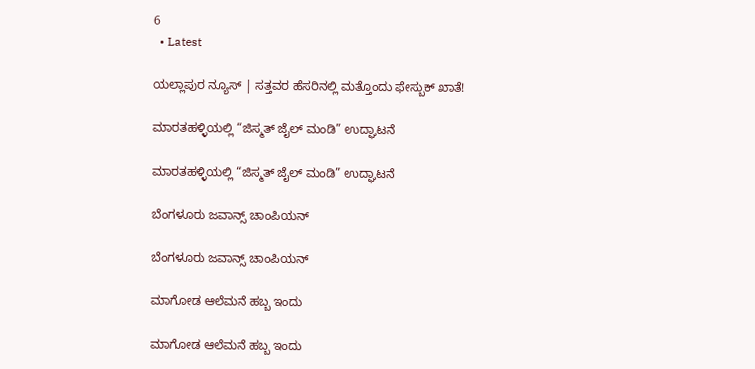6
  • Latest

ಯಲ್ಲಾಪುರ ನ್ಯೂಸ್ | ಸತ್ತವರ ಹೆಸರಿನಲ್ಲಿ ಮತ್ತೊಂದು ಫೇಸ್ಬುಕ್ ಖಾತೆ!

ಮಾರತಹಳ್ಳಿಯಲ್ಲಿ “ಜಿಸ್ಮತ್ ಜೈಲ್ ಮಂಡಿ” ಉದ್ಘಾಟನೆ

ಮಾರತಹಳ್ಳಿಯಲ್ಲಿ “ಜಿಸ್ಮತ್ ಜೈಲ್ ಮಂಡಿ” ಉದ್ಘಾಟನೆ

ಬೆಂಗಳೂರು ಜವಾನ್ಸ್ ಚಾಂಪಿಯನ್

ಬೆಂಗಳೂರು ಜವಾನ್ಸ್ ಚಾಂಪಿಯನ್

ಮಾಗೋಡ ಆಲೆಮನೆ ಹಬ್ಬ ಇಂದು

ಮಾಗೋಡ ಆಲೆಮನೆ ಹಬ್ಬ ಇಂದು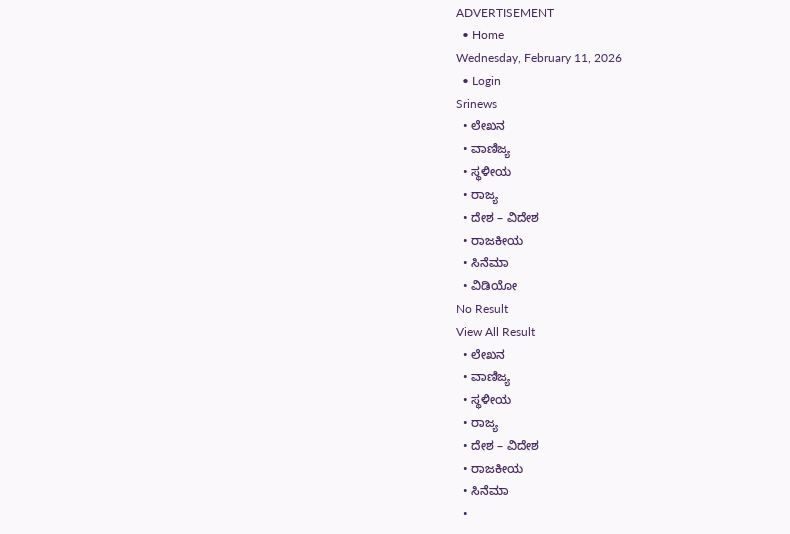ADVERTISEMENT
  • Home
Wednesday, February 11, 2026
  • Login
Srinews
  • ಲೇಖನ
  • ವಾಣಿಜ್ಯ
  • ಸ್ಥಳೀಯ
  • ರಾಜ್ಯ
  • ದೇಶ – ವಿದೇಶ
  • ರಾಜಕೀಯ
  • ಸಿನೆಮಾ
  • ವಿಡಿಯೋ
No Result
View All Result
  • ಲೇಖನ
  • ವಾಣಿಜ್ಯ
  • ಸ್ಥಳೀಯ
  • ರಾಜ್ಯ
  • ದೇಶ – ವಿದೇಶ
  • ರಾಜಕೀಯ
  • ಸಿನೆಮಾ
  •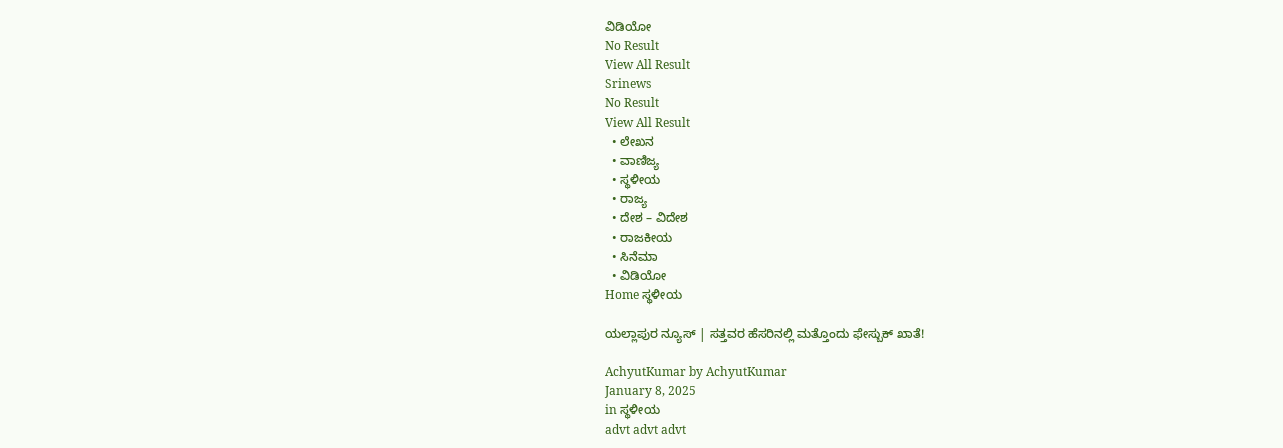ವಿಡಿಯೋ
No Result
View All Result
Srinews
No Result
View All Result
  • ಲೇಖನ
  • ವಾಣಿಜ್ಯ
  • ಸ್ಥಳೀಯ
  • ರಾಜ್ಯ
  • ದೇಶ – ವಿದೇಶ
  • ರಾಜಕೀಯ
  • ಸಿನೆಮಾ
  • ವಿಡಿಯೋ
Home ಸ್ಥಳೀಯ

ಯಲ್ಲಾಪುರ ನ್ಯೂಸ್ | ಸತ್ತವರ ಹೆಸರಿನಲ್ಲಿ ಮತ್ತೊಂದು ಫೇಸ್ಬುಕ್ ಖಾತೆ!

AchyutKumar by AchyutKumar
January 8, 2025
in ಸ್ಥಳೀಯ
advt advt advt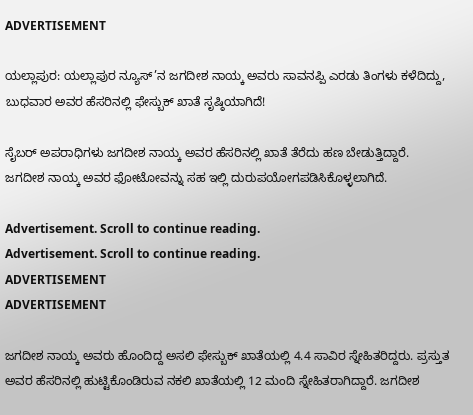ADVERTISEMENT

ಯಲ್ಲಾಪುರ: ಯಲ್ಲಾಪುರ ನ್ಯೂಸ್’ನ ಜಗದೀಶ ನಾಯ್ಕ ಅವರು ಸಾವನಪ್ಪಿ ಎರಡು ತಿಂಗಳು ಕಳೆದಿದ್ದು, ಬುಧವಾರ ಅವರ ಹೆಸರಿನಲ್ಲಿ ಫೇಸ್ಬುಕ್ ಖಾತೆ ಸೃಷ್ಠಿಯಾಗಿದೆ!

ಸೈಬರ್ ಅಪರಾಧಿಗಳು ಜಗದೀಶ ನಾಯ್ಕ ಅವರ ಹೆಸರಿನಲ್ಲಿ ಖಾತೆ ತೆರೆದು ಹಣ ಬೇಡುತ್ತಿದ್ದಾರೆ. ಜಗದೀಶ ನಾಯ್ಕ ಅವರ ಫೋಟೋವನ್ನು ಸಹ ಇಲ್ಲಿ ದುರುಪಯೋಗಪಡಿಸಿಕೊಳ್ಳಲಾಗಿದೆ.

Advertisement. Scroll to continue reading.
Advertisement. Scroll to continue reading.
ADVERTISEMENT
ADVERTISEMENT

ಜಗದೀಶ ನಾಯ್ಕ ಅವರು ಹೊಂದಿದ್ದ ಅಸಲಿ ಫೇಸ್ಬುಕ್ ಖಾತೆಯಲ್ಲಿ 4.4 ಸಾವಿರ ಸ್ನೇಹಿತರಿದ್ದರು. ಪ್ರಸ್ತುತ ಅವರ ಹೆಸರಿನಲ್ಲಿ ಹುಟ್ಟಿಕೊಂಡಿರುವ ನಕಲಿ ಖಾತೆಯಲ್ಲಿ 12 ಮಂದಿ ಸ್ನೇಹಿತರಾಗಿದ್ದಾರೆ. ಜಗದೀಶ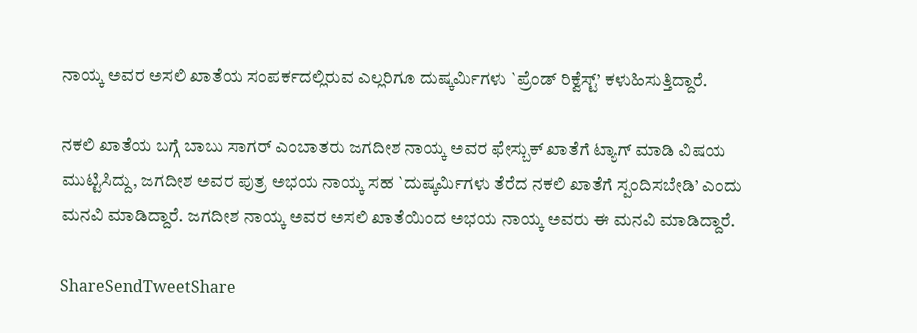ನಾಯ್ಕ ಅವರ ಅಸಲಿ ಖಾತೆಯ ಸಂಪರ್ಕದಲ್ಲಿರುವ ಎಲ್ಲರಿಗೂ ದುಷ್ಕರ್ಮಿಗಳು `ಪ್ರೆಂಡ್ ರಿಕ್ವೆಸ್ಟ್’ ಕಳುಹಿಸುತ್ತಿದ್ದಾರೆ.

ನಕಲಿ ಖಾತೆಯ ಬಗ್ಗೆ ಬಾಬು ಸಾಗರ್ ಎಂಬಾತರು ಜಗದೀಶ ನಾಯ್ಕ ಅವರ ಫೇಸ್ಬುಕ್ ಖಾತೆಗೆ ಟ್ಯಾಗ್ ಮಾಡಿ ವಿಷಯ ಮುಟ್ಟಿಸಿದ್ದು, ಜಗದೀಶ ಅವರ ಪುತ್ರ ಅಭಯ ನಾಯ್ಕ ಸಹ `ದುಷ್ಕರ್ಮಿಗಳು ತೆರೆದ ನಕಲಿ ಖಾತೆಗೆ ಸ್ಪಂದಿಸಬೇಡಿ’ ಎಂದು ಮನವಿ ಮಾಡಿದ್ದಾರೆ. ಜಗದೀಶ ನಾಯ್ಕ ಅವರ ಅಸಲಿ ಖಾತೆಯಿಂದ ಅಭಯ ನಾಯ್ಕ ಅವರು ಈ ಮನವಿ ಮಾಡಿದ್ದಾರೆ.

ShareSendTweetShare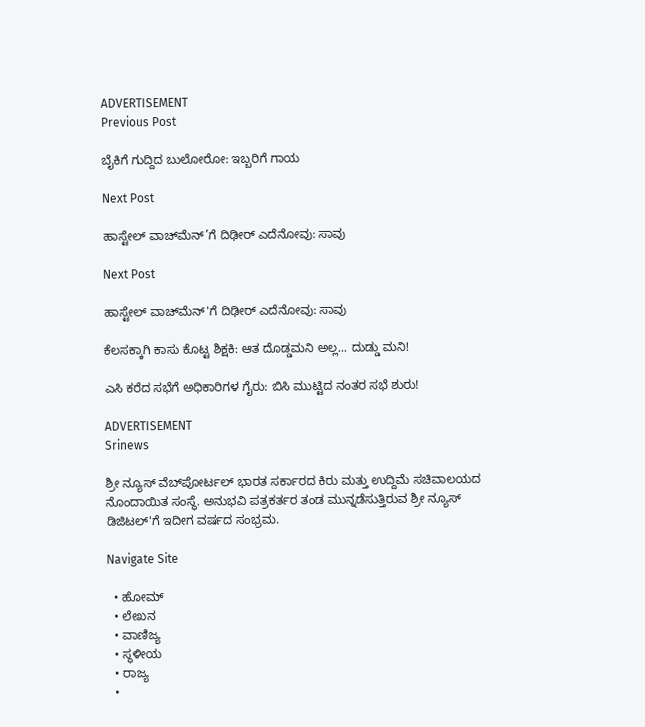ADVERTISEMENT
Previous Post

ಬೈಕಿಗೆ ಗುದ್ದಿದ ಬುಲೋರೋ: ಇಬ್ಬರಿಗೆ ಗಾಯ

Next Post

ಹಾಸ್ಟೇಲ್ ವಾಚ್‌ಮೆನ್’ಗೆ ದಿಢೀರ್ ಎದೆನೋವು: ಸಾವು

Next Post

ಹಾಸ್ಟೇಲ್ ವಾಚ್‌ಮೆನ್'ಗೆ ದಿಢೀರ್ ಎದೆನೋವು: ಸಾವು

ಕೆಲಸಕ್ಕಾಗಿ ಕಾಸು ಕೊಟ್ಟ ಶಿಕ್ಷಕಿ: ಆತ ದೊಡ್ಡಮನಿ ಅಲ್ಲ... ದುಡ್ಡು ಮನಿ!

ಎಸಿ ಕರೆದ ಸಭೆಗೆ ಅಧಿಕಾರಿಗಳ ಗೈರು: ಬಿಸಿ ಮುಟ್ಟಿದ ನಂತರ ಸಭೆ ಶುರು!

ADVERTISEMENT
Srinews

ಶ್ರೀ ನ್ಯೂಸ್ ವೆಬ್‌ಪೋರ್ಟಲ್ ಭಾರತ ಸರ್ಕಾರದ ಕಿರು ಮತ್ತು ಉದ್ದಿಮೆ ಸಚಿವಾಲಯದ ನೊಂದಾಯಿತ ಸಂಸ್ಥೆ. ಅನುಭವಿ ಪತ್ರಕರ್ತರ ತಂಡ ಮುನ್ನಡೆಸುತ್ತಿರುವ ಶ್ರೀ ನ್ಯೂಸ್ ಡಿಜಿಟಲ್'ಗೆ ಇದೀಗ ವರ್ಷದ ಸಂಭ್ರಮ.

Navigate Site

  • ಹೋಮ್
  • ಲೇಖನ
  • ವಾಣಿಜ್ಯ
  • ಸ್ಥಳೀಯ
  • ರಾಜ್ಯ
  •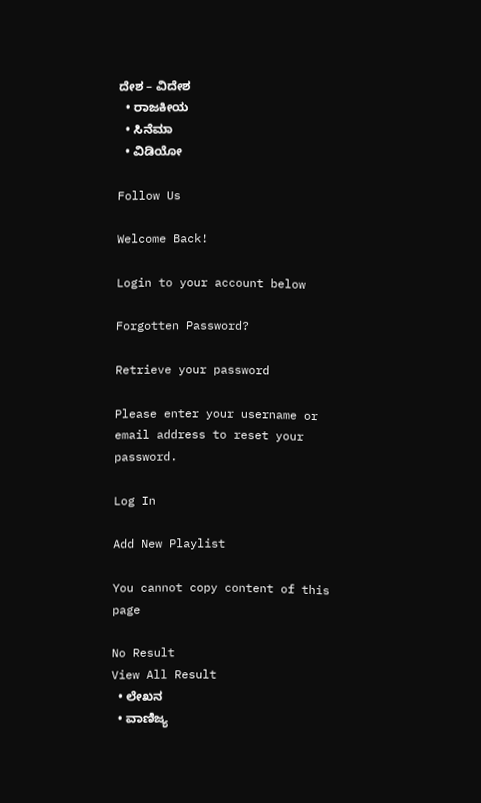ದೇಶ – ವಿದೇಶ
  • ರಾಜಕೀಯ
  • ಸಿನೆಮಾ
  • ವಿಡಿಯೋ

Follow Us

Welcome Back!

Login to your account below

Forgotten Password?

Retrieve your password

Please enter your username or email address to reset your password.

Log In

Add New Playlist

You cannot copy content of this page

No Result
View All Result
  • ಲೇಖನ
  • ವಾಣಿಜ್ಯ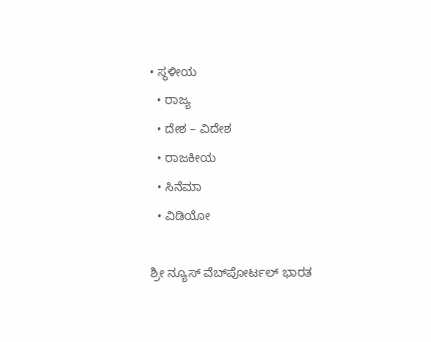• ಸ್ಥಳೀಯ
  • ರಾಜ್ಯ
  • ದೇಶ – ವಿದೇಶ
  • ರಾಜಕೀಯ
  • ಸಿನೆಮಾ
  • ವಿಡಿಯೋ

ಶ್ರೀ ನ್ಯೂಸ್ ವೆಬ್‌ಪೋರ್ಟಲ್ ಭಾರತ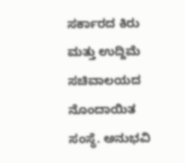ಸರ್ಕಾರದ ಕಿರು ಮತ್ತು ಉದ್ದಿಮೆ ಸಚಿವಾಲಯದ ನೊಂದಾಯಿತ ಸಂಸ್ಥೆ. ಅನುಭವಿ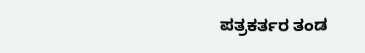ಪತ್ರಕರ್ತರ ತಂಡ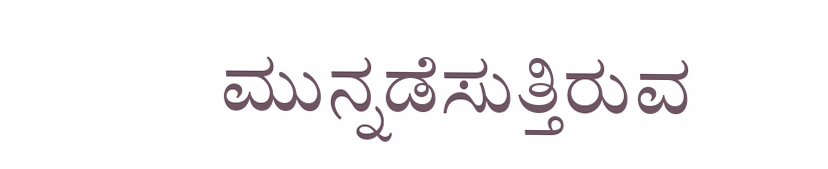ಮುನ್ನಡೆಸುತ್ತಿರುವ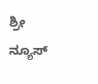ಶ್ರೀ ನ್ಯೂಸ್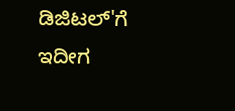ಡಿಜಿಟಲ್'ಗೆ ಇದೀಗ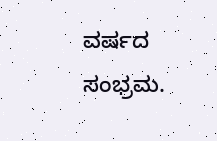ವರ್ಷದ ಸಂಭ್ರಮ.